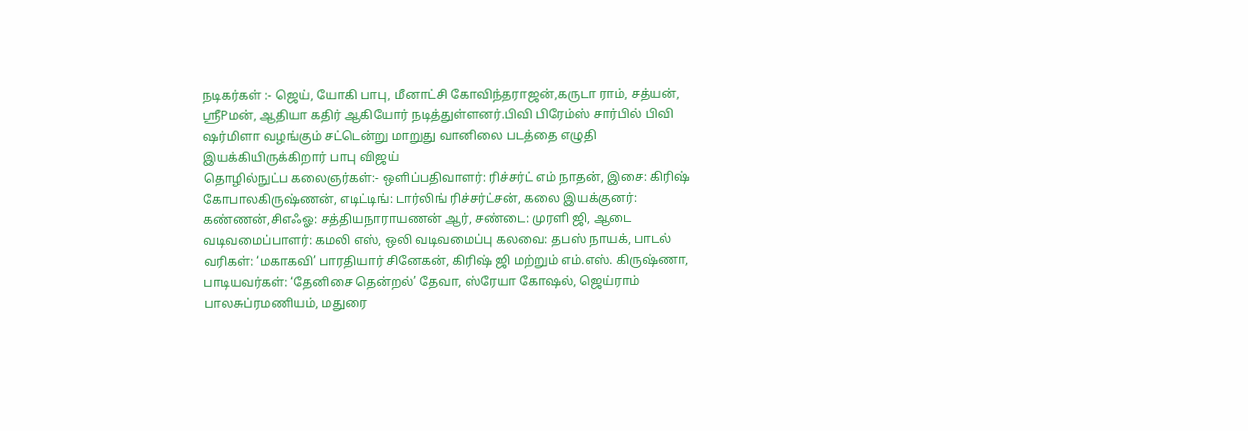நடிகர்கள் :- ஜெய், யோகி பாபு, மீனாட்சி கோவிந்தராஜன்,கருடா ராம், சத்யன், ஸ்ரீPமன், ஆதியா கதிர் ஆகியோர் நடித்துள்ளனர்.பிவி பிரேம்ஸ் சார்பில் பிவி ஷர்மிளா வழங்கும் சட்டென்று மாறுது வானிலை படத்தை எழுதி இயக்கியிருக்கிறார் பாபு விஜய்
தொழில்நுட்ப கலைஞர்கள்:- ஒளிப்பதிவாளர்: ரிச்சர்ட் எம் நாதன், இசை: கிரிஷ் கோபாலகிருஷ்ணன், எடிட்டிங்: டார்லிங் ரிச்சர்ட்சன், கலை இயக்குனர்: கண்ணன்,சிஎஃஓ: சத்தியநாராயணன் ஆர், சண்டை: முரளி ஜி, ஆடை வடிவமைப்பாளர்: கமலி எஸ், ஒலி வடிவமைப்பு கலவை: தபஸ் நாயக், பாடல் வரிகள்: ‘மகாகவி’ பாரதியார் சினேகன், கிரிஷ் ஜி மற்றும் எம்.எஸ். கிருஷ்ணா, பாடியவர்கள்: ‘தேனிசை தென்றல்’ தேவா, ஸ்ரேயா கோஷல், ஜெய்ராம் பாலசுப்ரமணியம், மதுரை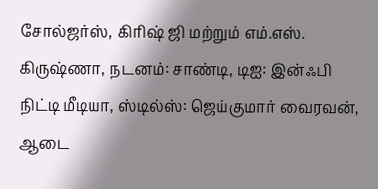சோல்ஜர்ஸ், கிரிஷ் ஜி மற்றும் எம்.எஸ். கிருஷ்ணா, நடனம்: சாண்டி, டிஐ: இன்ஃபி நிட்டி மீடியா, ஸ்டில்ஸ்: ஜெய்குமார் வைரவன், ஆடை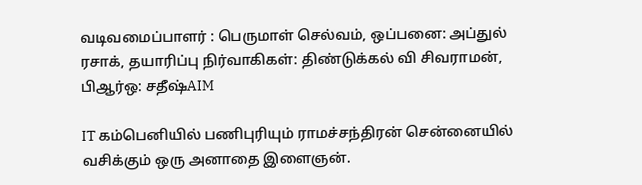வடிவமைப்பாளர் : பெருமாள் செல்வம், ஒப்பனை: அப்துல் ரசாக், தயாரிப்பு நிர்வாகிகள்: திண்டுக்கல் வி சிவராமன், பிஆர்ஒ: சதீஷ்AIM

IT கம்பெனியில் பணிபுரியும் ராமச்சந்திரன் சென்னையில் வசிக்கும் ஒரு அனாதை இளைஞன்.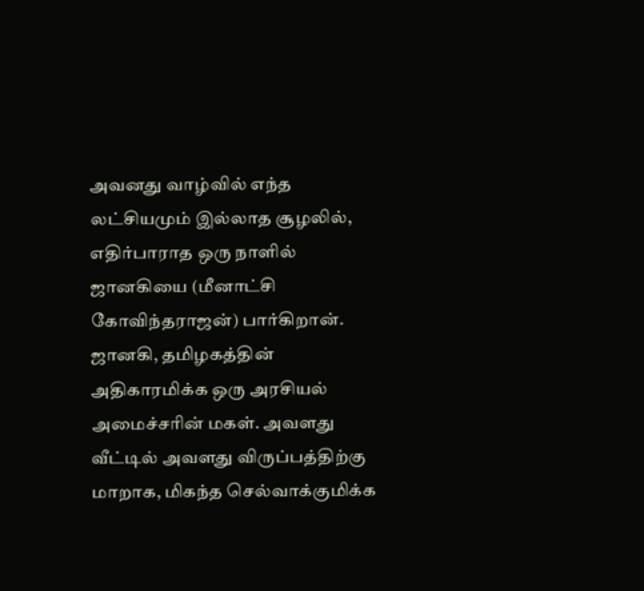அவனது வாழ்வில் எந்த லட்சியமும் இல்லாத சூழலில், எதிர்பாராத ஒரு நாளில் ஜானகியை (மீனாட்சி கோவிந்தராஜன்) பார்கிறான். ஜானகி, தமிழகத்தின் அதிகாரமிக்க ஒரு அரசியல் அமைச்சரின் மகள். அவளது வீட்டில் அவளது விருப்பத்திற்கு மாறாக, மிகந்த செல்வாக்குமிக்க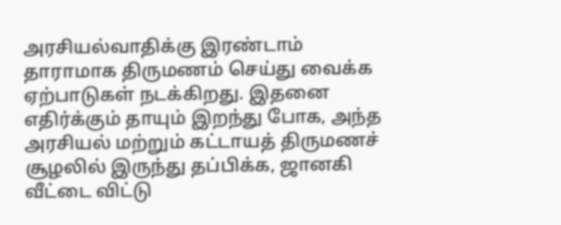அரசியல்வாதிக்கு இரண்டாம் தாராமாக திருமணம் செய்து வைக்க ஏற்பாடுகள் நடக்கிறது. இதனை எதிர்க்கும் தாயும் இறந்து போக, அந்த அரசியல் மற்றும் கட்டாயத் திருமணச் சூழலில் இருந்து தப்பிக்க, ஜானகி வீட்டை விட்டு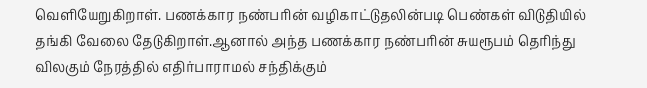வெளியேறுகிறாள். பணக்கார நண்பரின் வழிகாட்டுதலின்படி பெண்கள் விடுதியில் தங்கி வேலை தேடுகிறாள்.ஆனால் அந்த பணக்கார நண்பரின் சுயரூபம் தெரிந்து விலகும் நேரத்தில் எதிர்பாராமல் சந்திக்கும்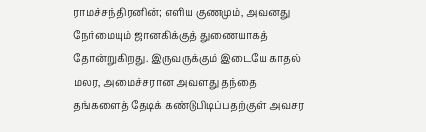ராமச்சந்திரனின்; எளிய குணமும், அவனது நேர்மையும் ஜானகிக்குத் துணையாகத் தோன்றுகிறது. இருவருக்கும் இடையே காதல் மலர, அமைச்சரான அவளது தந்தை தங்களைத் தேடிக் கண்டுபிடிப்பதற்குள் அவசர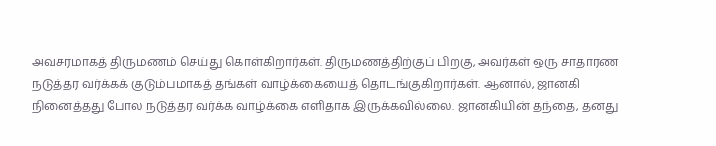அவசரமாகத் திருமணம் செய்து கொள்கிறார்கள். திருமணத்திற்குப் பிறகு, அவர்கள் ஒரு சாதாரண நடுத்தர வர்க்கக் குடும்பமாகத் தங்கள் வாழ்க்கையைத் தொடங்குகிறார்கள். ஆனால், ஜானகி நினைத்தது போல நடுத்தர வர்க்க வாழ்க்கை எளிதாக இருக்கவில்லை. ஜானகியின் தந்தை, தனது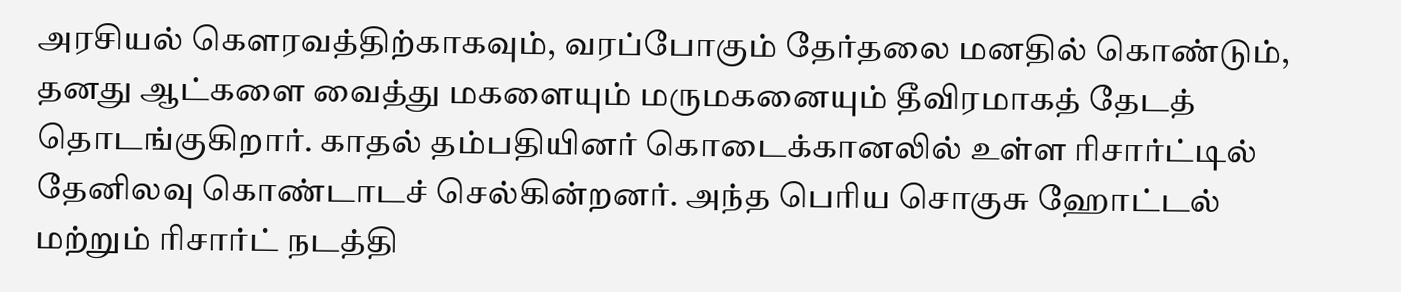அரசியல் கௌரவத்திற்காகவும், வரப்போகும் தேர்தலை மனதில் கொண்டும், தனது ஆட்களை வைத்து மகளையும் மருமகனையும் தீவிரமாகத் தேடத் தொடங்குகிறார். காதல் தம்பதியினர் கொடைக்கானலில் உள்ள ரிசார்ட்டில் தேனிலவு கொண்டாடச் செல்கின்றனர். அந்த பெரிய சொகுசு ஹோட்டல் மற்றும் ரிசார்ட் நடத்தி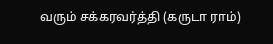வரும் சக்கரவர்த்தி (கருடா ராம்)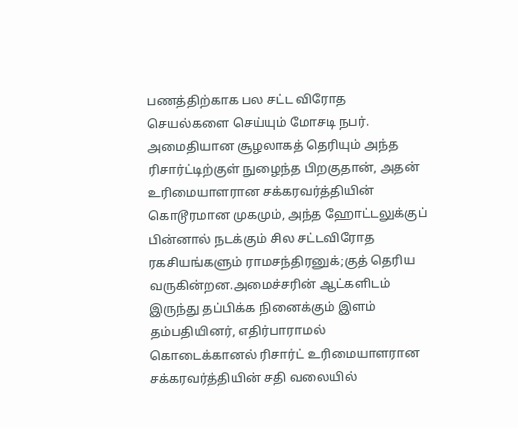பணத்திற்காக பல சட்ட விரோத செயல்களை செய்யும் மோசடி நபர். அமைதியான சூழலாகத் தெரியும் அந்த ரிசார்ட்டிற்குள் நுழைந்த பிறகுதான், அதன் உரிமையாளரான சக்கரவர்த்தியின் கொடூரமான முகமும், அந்த ஹோட்டலுக்குப் பின்னால் நடக்கும் சில சட்டவிரோத ரகசியங்களும் ராமசந்திரனுக்;குத் தெரிய வருகின்றன.அமைச்சரின் ஆட்களிடம் இருந்து தப்பிக்க நினைக்கும் இளம் தம்பதியினர், எதிர்பாராமல் கொடைக்கானல் ரிசார்ட் உரிமையாளரான சக்கரவர்த்தியின் சதி வலையில்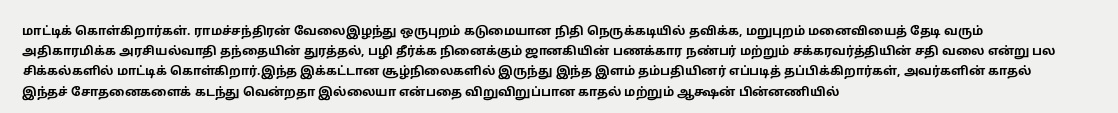மாட்டிக் கொள்கிறார்கள். ராமச்சந்திரன் வேலைஇழந்து ஒருபுறம் கடுமையான நிதி நெருக்கடியில் தவிக்க, மறுபுறம் மனைவியைத் தேடி வரும் அதிகாரமிக்க அரசியல்வாதி தந்தையின் துரத்தல், பழி தீர்க்க நினைக்கும் ஜானகியின் பணக்கார நண்பர் மற்றும் சக்கரவர்த்தியின் சதி வலை என்று பல சிக்கல்களில் மாட்டிக் கொள்கிறார்.இந்த இக்கட்டான சூழ்நிலைகளில் இருந்து இந்த இளம் தம்பதியினர் எப்படித் தப்பிக்கிறார்கள், அவர்களின் காதல் இந்தச் சோதனைகளைக் கடந்து வென்றதா இல்லையா என்பதை விறுவிறுப்பான காதல் மற்றும் ஆக்ஷன் பின்னணியில்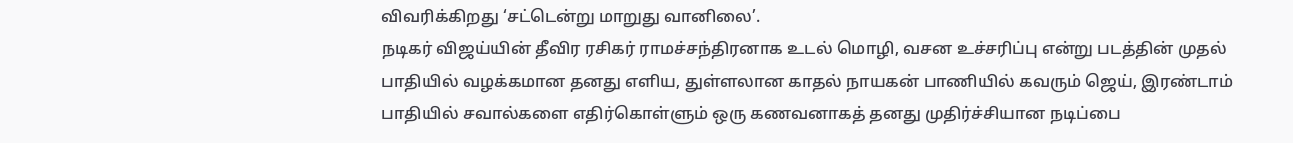விவரிக்கிறது ‘சட்டென்று மாறுது வானிலை’.
நடிகர் விஜய்யின் தீவிர ரசிகர் ராமச்சந்திரனாக உடல் மொழி, வசன உச்சரிப்பு என்று படத்தின் முதல் பாதியில் வழக்கமான தனது எளிய, துள்ளலான காதல் நாயகன் பாணியில் கவரும் ஜெய், இரண்டாம் பாதியில் சவால்களை எதிர்கொள்ளும் ஒரு கணவனாகத் தனது முதிர்ச்சியான நடிப்பை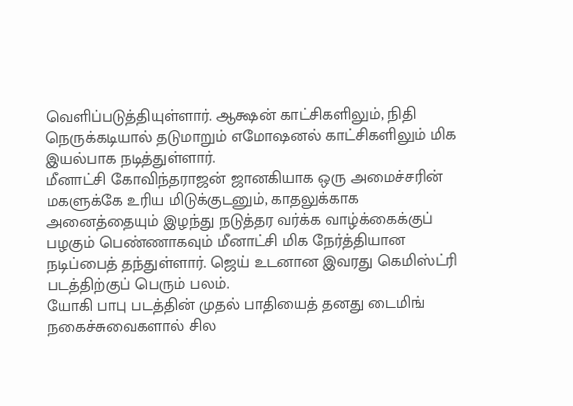வெளிப்படுத்தியுள்ளார். ஆக்ஷன் காட்சிகளிலும், நிதி நெருக்கடியால் தடுமாறும் எமோஷனல் காட்சிகளிலும் மிக இயல்பாக நடித்துள்ளார்.
மீனாட்சி கோவிந்தராஜன் ஜானகியாக ஒரு அமைச்சரின் மகளுக்கே உரிய மிடுக்குடனும், காதலுக்காக அனைத்தையும் இழந்து நடுத்தர வர்க்க வாழ்க்கைக்குப் பழகும் பெண்ணாகவும் மீனாட்சி மிக நேர்த்தியான நடிப்பைத் தந்துள்ளார். ஜெய் உடனான இவரது கெமிஸ்ட்ரி படத்திற்குப் பெரும் பலம்.
யோகி பாபு படத்தின் முதல் பாதியைத் தனது டைமிங் நகைச்சுவைகளால் சில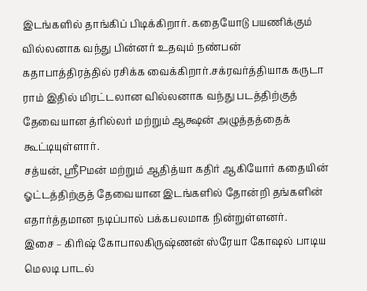இடங்களில் தாங்கிப் பிடிக்கிறார். கதையோடு பயணிக்கும் வில்லனாக வந்து பின்னர் உதவும் நண்பன் கதாபாத்திரத்தில் ரசிக்க வைக்கிறார்.சக்ரவர்த்தியாக கருடா ராம் இதில் மிரட்டலான வில்லனாக வந்து படத்திற்குத் தேவையான த்ரில்லர் மற்றும் ஆக்ஷன் அழுத்தத்தைக் கூட்டியுள்ளார்.
சத்யன், ஸ்ரீPமன் மற்றும் ஆதித்யா கதிர் ஆகியோர் கதையின் ஓட்டத்திற்குத் தேவையான இடங்களில் தோன்றி தங்களின் எதார்த்தமான நடிப்பால் பக்கபலமாக நின்றுள்ளனர்.
இசை – கிரிஷ் கோபாலகிருஷ்ணன் ஸ்ரேயா கோஷல் பாடிய மெலடி பாடல்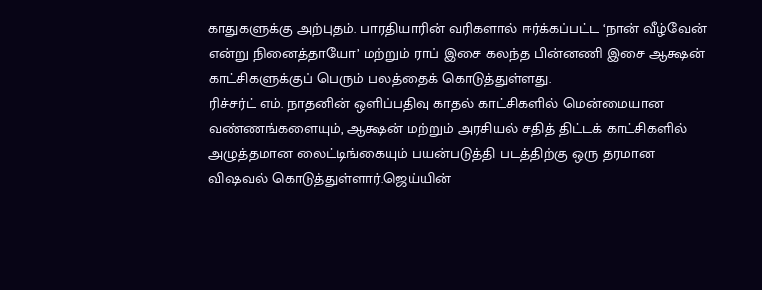காதுகளுக்கு அற்புதம். பாரதியாரின் வரிகளால் ஈர்க்கப்பட்ட ‘நான் வீழ்வேன் என்று நினைத்தாயோ’ மற்றும் ராப் இசை கலந்த பின்னணி இசை ஆக்ஷன் காட்சிகளுக்குப் பெரும் பலத்தைக் கொடுத்துள்ளது.
ரிச்சர்ட் எம். நாதனின் ஒளிப்பதிவு காதல் காட்சிகளில் மென்மையான வண்ணங்களையும், ஆக்ஷன் மற்றும் அரசியல் சதித் திட்டக் காட்சிகளில் அழுத்தமான லைட்டிங்கையும் பயன்படுத்தி படத்திற்கு ஒரு தரமான விஷவல் கொடுத்துள்ளார்.ஜெய்யின்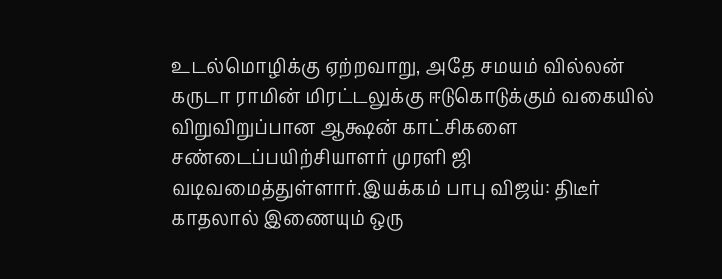உடல்மொழிக்கு ஏற்றவாறு, அதே சமயம் வில்லன் கருடா ராமின் மிரட்டலுக்கு ஈடுகொடுக்கும் வகையில் விறுவிறுப்பான ஆக்ஷன் காட்சிகளை சண்டைப்பயிற்சியாளர் முரளி ஜி வடிவமைத்துள்ளார்.இயக்கம் பாபு விஜய்: திடீர் காதலால் இணையும் ஒரு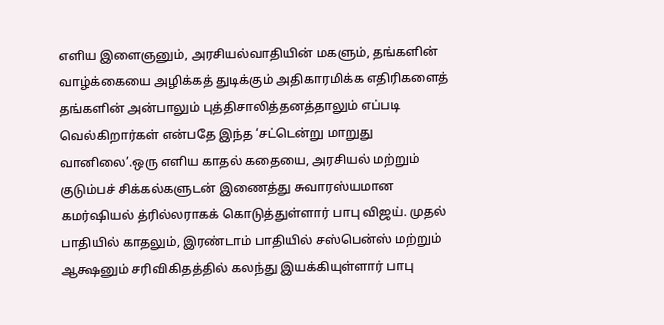எளிய இளைஞனும், அரசியல்வாதியின் மகளும், தங்களின் வாழ்க்கையை அழிக்கத் துடிக்கும் அதிகாரமிக்க எதிரிகளைத் தங்களின் அன்பாலும் புத்திசாலித்தனத்தாலும் எப்படி வெல்கிறார்கள் என்பதே இந்த ‘சட்டென்று மாறுது வானிலை’.ஒரு எளிய காதல் கதையை, அரசியல் மற்றும் குடும்பச் சிக்கல்களுடன் இணைத்து சுவாரஸ்யமான கமர்ஷியல் த்ரில்லராகக் கொடுத்துள்ளார் பாபு விஜய். முதல் பாதியில் காதலும், இரண்டாம் பாதியில் சஸ்பென்ஸ் மற்றும் ஆக்ஷனும் சரிவிகிதத்தில் கலந்து இயக்கியுள்ளார் பாபு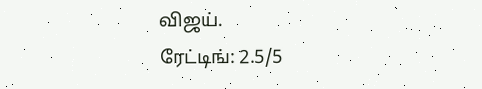விஜய்.
ரேட்டிங்: 2.5/5